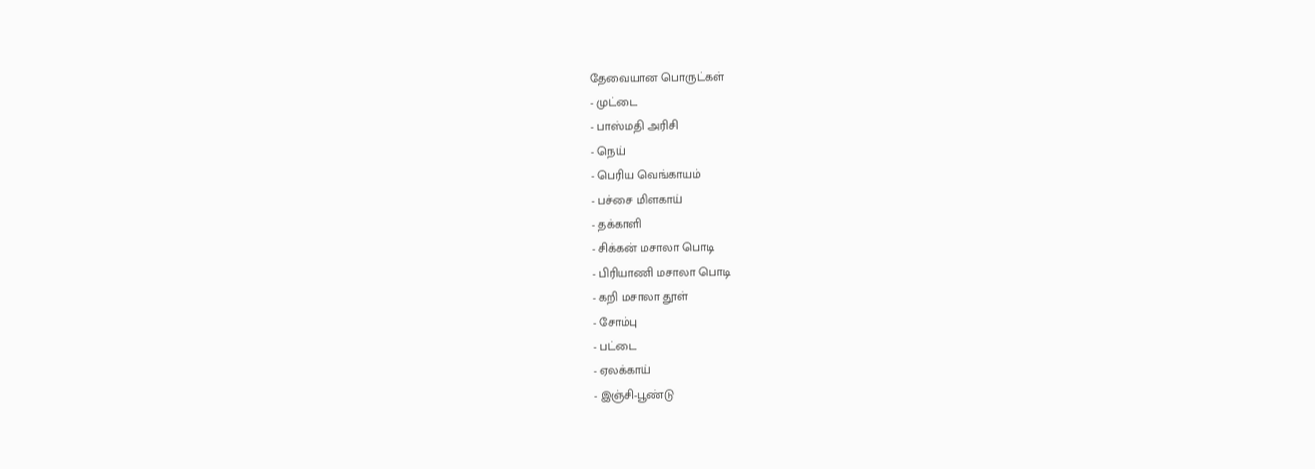தேவையான பொருட்கள்
- முட்டை
- பாஸ்மதி அரிசி
- நெய்
- பெரிய வெங்காயம்
- பச்சை மிளகாய்
- தக்காளி
- சிக்கன் மசாலா பொடி
- பிரியாணி மசாலா பொடி
- கறி மசாலா தூள்
- சோம்பு
- பட்டை
- ஏலக்காய்
- இஞ்சி-பூண்டு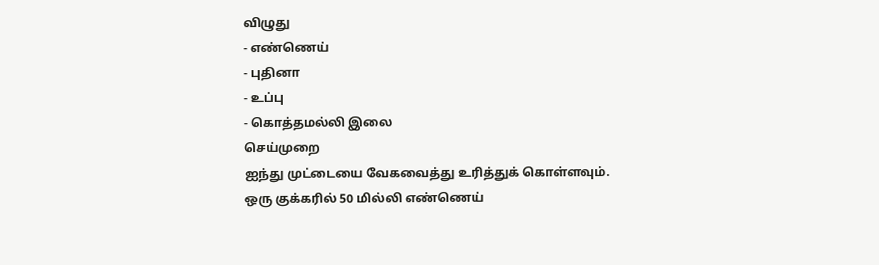விழுது
- எண்ணெய்
- புதினா
- உப்பு
- கொத்தமல்லி இலை
செய்முறை
ஐந்து முட்டையை வேகவைத்து உரித்துக் கொள்ளவும்.
ஒரு குக்கரில் 50 மில்லி எண்ணெய்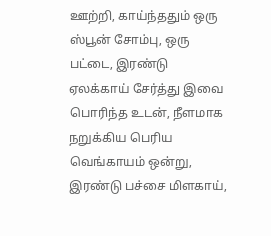ஊற்றி, காய்ந்ததும் ஒரு ஸ்பூன் சோம்பு, ஒரு பட்டை, இரண்டு ஏலக்காய் சேர்த்து இவை பொரிந்த உடன், நீளமாக நறுக்கிய பெரிய வெங்காயம் ஒன்று, இரண்டு பச்சை மிளகாய்,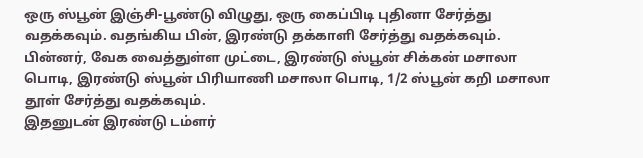ஒரு ஸ்பூன் இஞ்சி-பூண்டு விழுது, ஒரு கைப்பிடி புதினா சேர்த்து வதக்கவும். வதங்கிய பின், இரண்டு தக்காளி சேர்த்து வதக்கவும்.
பின்னர், வேக வைத்துள்ள முட்டை, இரண்டு ஸ்பூன் சிக்கன் மசாலா பொடி, இரண்டு ஸ்பூன் பிரியாணி மசாலா பொடி, 1/2 ஸ்பூன் கறி மசாலா தூள் சேர்த்து வதக்கவும்.
இதனுடன் இரண்டு டம்ளர்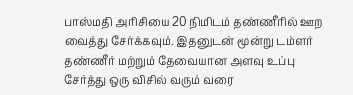பாஸ்மதி அரிசியை 20 நிமிடம் தண்ணீரில் ஊற வைத்து சேர்க்கவும். இதனுடன் மூன்று டம்ளர் தண்ணீர் மற்றும் தேவையான அளவு உப்பு சேர்த்து ஒரு விசில் வரும் வரை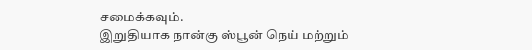சமைக்கவும்.
இறுதியாக நான்கு ஸ்பூன் நெய் மற்றும்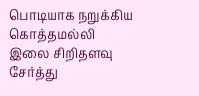பொடியாக நறுக்கிய கொத்தமல்லி இலை சிறிதளவு சேர்த்து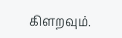கிளறவும்.